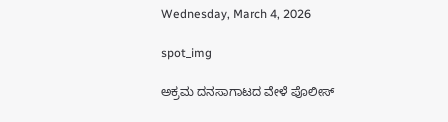Wednesday, March 4, 2026

spot_img

ಅಕ್ರಮ ದನಸಾಗಾಟದ ವೇಳೆ ಪೊಲೀಸ್‌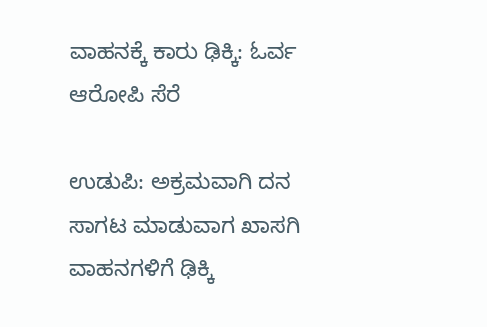ವಾಹನಕ್ಕೆ ಕಾರು ಢಿಕ್ಕಿ: ಓರ್ವ ಆರೋಪಿ ಸೆರೆ

ಉಡುಪಿ: ಅಕ್ರಮವಾಗಿ ದನ ಸಾಗಟ ಮಾಡುವಾಗ ಖಾಸಗಿ ವಾಹನಗಳಿಗೆ ಢಿಕ್ಕಿ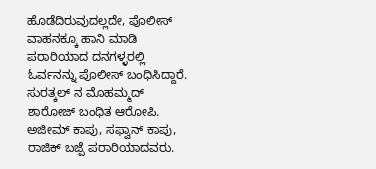ಹೊಡೆದಿರುವುದಲ್ಲದೇ, ಪೊಲೀಸ್‌ ವಾಹನಕ್ಕೂ ಹಾನಿ ಮಾಡಿ ಪರಾರಿಯಾದ ದನಗಳ್ಳರಲ್ಲಿ ಓರ್ವನನ್ನು ಪೊಲೀಸ್‌ ಬಂಧಿಸಿದ್ದಾರೆ. ಸುರತ್ಕಲ್ ನ ಮೊಹಮ್ಮದ್ ಶಾರೋಜ್ ಬಂಧಿತ ಆರೋಪಿ. ಅಜೀಮ್ ಕಾಪು, ಸಫ್ವಾನ್ ಕಾಪು, ರಾಜಿಕ್ ಬಜ್ಪೆ ಪರಾರಿಯಾದವರು.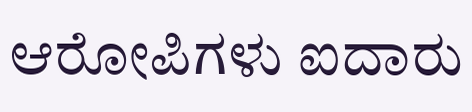ಆರೋಪಿಗಳು ಐದಾರು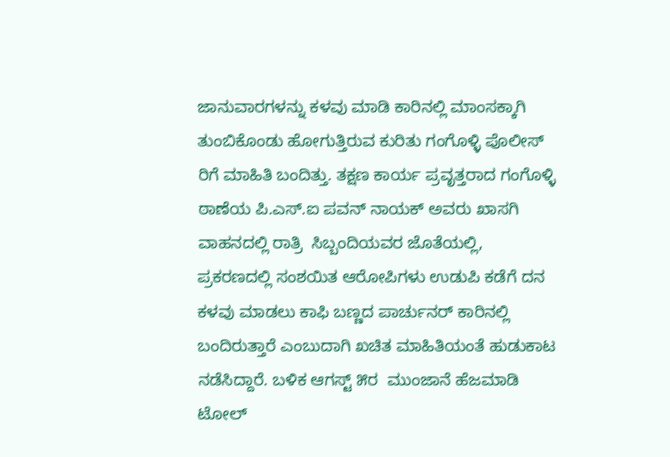ಜಾನುವಾರಗಳನ್ನು ಕಳವು ಮಾಡಿ ಕಾರಿನಲ್ಲಿ ಮಾಂಸಕ್ಕಾಗಿ ತುಂಬಿಕೊಂಡು ಹೋಗುತ್ತಿರುವ ಕುರಿತು ಗಂಗೊಳ್ಳಿ ಪೊಲೀಸ್‌ ರಿಗೆ ಮಾಹಿತಿ ಬಂದಿತ್ತು. ತಕ್ಷಣ ಕಾರ್ಯ ಪ್ರವೃತ್ತರಾದ ಗಂಗೊಳ್ಳಿ ಠಾಣೆಯ ಪಿ.ಎಸ್‌.ಐ ಪವನ್‌ ನಾಯಕ್‌ ಅವರು ಖಾಸಗಿ ವಾಹನದಲ್ಲಿ ರಾತ್ರಿ  ಸಿಬ್ಬಂದಿಯವರ ಜೊತೆಯಲ್ಲಿ, ಪ್ರಕರಣದಲ್ಲಿ ಸಂಶಯಿತ ಆರೋಪಿಗಳು ಉಡುಪಿ ಕಡೆಗೆ ದನ ಕಳವು ಮಾಡಲು ಕಾಫಿ ಬಣ್ಣದ ಪಾರ್ಚುನರ್‌ ಕಾರಿನಲ್ಲಿ ಬಂದಿರುತ್ತಾರೆ ಎಂಬುದಾಗಿ ಖಚಿತ ಮಾಹಿತಿಯಂತೆ ಹುಡುಕಾಟ ನಡೆಸಿದ್ದಾರೆ. ಬಳಿಕ ಆಗಸ್ಟ್‌ ೫ರ  ಮುಂಜಾನೆ ಹೆಜಮಾಡಿ ಟೋಲ್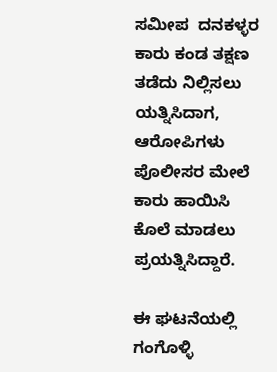ಸಮೀಪ  ದನಕಳ್ಳರ ಕಾರು ಕಂಡ ತಕ್ಷಣ ತಡೆದು ನಿಲ್ಲಿಸಲು ಯತ್ನಿಸಿದಾಗ, ಆರೋಪಿಗಳು ಪೊಲೀಸರ ಮೇಲೆ ಕಾರು ಹಾಯಿಸಿ ಕೊಲೆ ಮಾಡಲು ಪ್ರಯತ್ನಿಸಿದ್ದಾರೆ.

ಈ ಘಟನೆಯಲ್ಲಿ ಗಂಗೊಳ್ಳಿ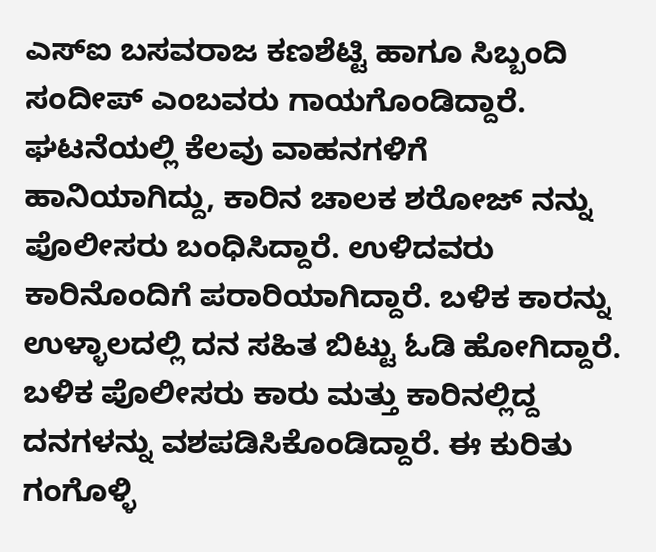ಎಸ್ಐ ಬಸವರಾಜ ಕಣಶೆಟ್ಟಿ ಹಾಗೂ ಸಿಬ್ಬಂದಿ ಸಂದೀಪ್ ಎಂಬವರು ಗಾಯಗೊಂಡಿದ್ದಾರೆ. ಘಟನೆಯಲ್ಲಿ ಕೆಲವು ವಾಹನಗಳಿಗೆ ಹಾನಿಯಾಗಿದ್ದು, ಕಾರಿನ ಚಾಲಕ ಶರೋಜ್ ನನ್ನು ಪೊಲೀಸರು ಬಂಧಿಸಿದ್ದಾರೆ. ಉಳಿದವರು ಕಾರಿನೊಂದಿಗೆ ಪರಾರಿಯಾಗಿದ್ದಾರೆ. ಬಳಿಕ ಕಾರನ್ನು ಉಳ್ಳಾಲದಲ್ಲಿ ದನ‌ ಸಹಿತ ಬಿಟ್ಟು ಓಡಿ ಹೋಗಿದ್ದಾರೆ. ಬಳಿಕ ಪೊಲೀಸರು ಕಾರು ಮತ್ತು ಕಾರಿನಲ್ಲಿದ್ದ ದನಗಳನ್ನು ವಶಪಡಿಸಿಕೊಂಡಿದ್ದಾರೆ. ಈ ಕುರಿತು ಗಂಗೊಳ್ಳಿ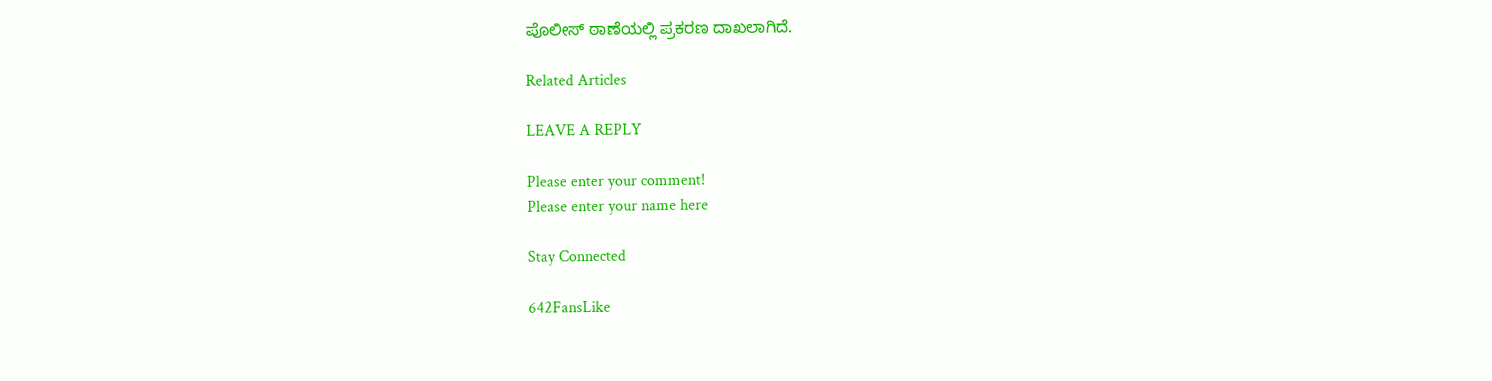ಪೊಲೀಸ್ ಠಾಣೆಯಲ್ಲಿ ಪ್ರಕರಣ ದಾಖಲಾಗಿದೆ.

Related Articles

LEAVE A REPLY

Please enter your comment!
Please enter your name here

Stay Connected

642FansLike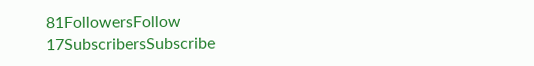81FollowersFollow
17SubscribersSubscribe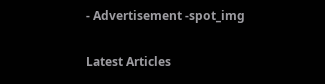- Advertisement -spot_img

Latest Articles